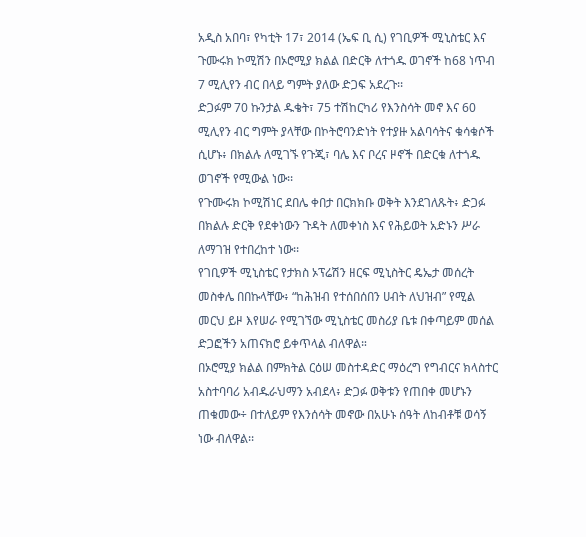አዲስ አበባ፣ የካቲት 17፣ 2014 (ኤፍ ቢ ሲ) የገቢዎች ሚኒስቴር እና ጉሙሩክ ኮሚሽን በኦሮሚያ ክልል በድርቅ ለተጎዱ ወገኖች ከ68 ነጥብ 7 ሚሊየን ብር በላይ ግምት ያለው ድጋፍ አደረጉ፡፡
ድጋፉም 70 ኩንታል ዱቄት፣ 75 ተሽከርካሪ የእንስሳት መኖ እና 60 ሚሊየን ብር ግምት ያላቸው በኮትሮባንድነት የተያዙ አልባሳትና ቁሳቁሶች ሲሆኑ፥ በክልሉ ለሚገኙ የጉጂ፣ ባሌ እና ቦረና ዞኖች በድርቁ ለተጎዱ ወገኖች የሚውል ነው፡፡
የጉሙሩክ ኮሚሽነር ደበሌ ቀበታ በርክክቡ ወቅት እንደገለጹት፥ ድጋፉ በክልሉ ድርቅ የደቀነውን ጉዳት ለመቀነስ እና የሕይወት አድኑን ሥራ ለማገዝ የተበረከተ ነው፡፡
የገቢዎች ሚኒስቴር የታክስ ኦፕሬሽን ዘርፍ ሚኒስትር ዴኤታ መሰረት መስቀሌ በበኩላቸው፥ “ከሕዝብ የተሰበሰበን ሀብት ለህዝብ” የሚል መርህ ይዞ እየሠራ የሚገኘው ሚኒስቴር መስሪያ ቤቱ በቀጣይም መሰል ድጋፎችን አጠናክሮ ይቀጥላል ብለዋል።
በኦሮሚያ ክልል በምክትል ርዕሠ መስተዳድር ማዕረግ የግብርና ክላስተር አስተባባሪ አብዱራህማን አብደላ፥ ድጋፉ ወቅቱን የጠበቀ መሆኑን ጠቁመው÷ በተለይም የእንሰሳት መኖው በአሁኑ ሰዓት ለከብቶቹ ወሳኝ ነው ብለዋል፡፡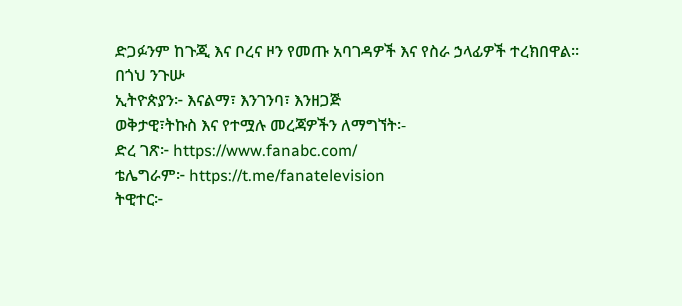ድጋፉንም ከጉጂ እና ቦረና ዞን የመጡ አባገዳዎች እና የስራ ኃላፊዎች ተረክበዋል፡፡
በጎህ ንጉሡ
ኢትዮጵያን፦ እናልማ፣ እንገንባ፣ እንዘጋጅ
ወቅታዊ፣ትኩስ እና የተሟሉ መረጃዎችን ለማግኘት፡-
ድረ ገጽ፦ https://www.fanabc.com/
ቴሌግራም፦ https://t.me/fanatelevision
ትዊተር፦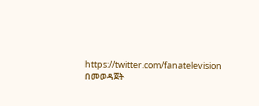https://twitter.com/fanatelevision በመወዳጀት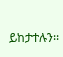ይከታተሉን፡፡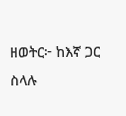ዘወትር፦ ከእኛ ጋር ስላሉ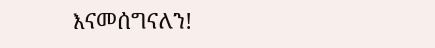እናመሰግናለን!